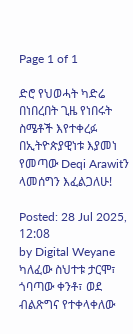Page 1 of 1

ድሮ የህወሓት ካድሬ በነበረበት ጊዜ የነበሩት ስሜቶች እየተቀረፉ በኢትዮጵያዊነቱ እያመነ የመጣው Deqi Arawitን ላመሰግን እፈልጋለሁ!

Posted: 28 Jul 2025, 12:08
by Digital Weyane
ካለፈው ስህተቱ ታርሞ፣ ጎባጣው ቀንቶ፣ ወደ ብልጽግና የተቀላቀለው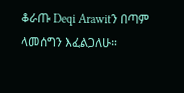ቆራጡ Deqi Arawitን በጣም ላመሰግን እፈልጋለሁ።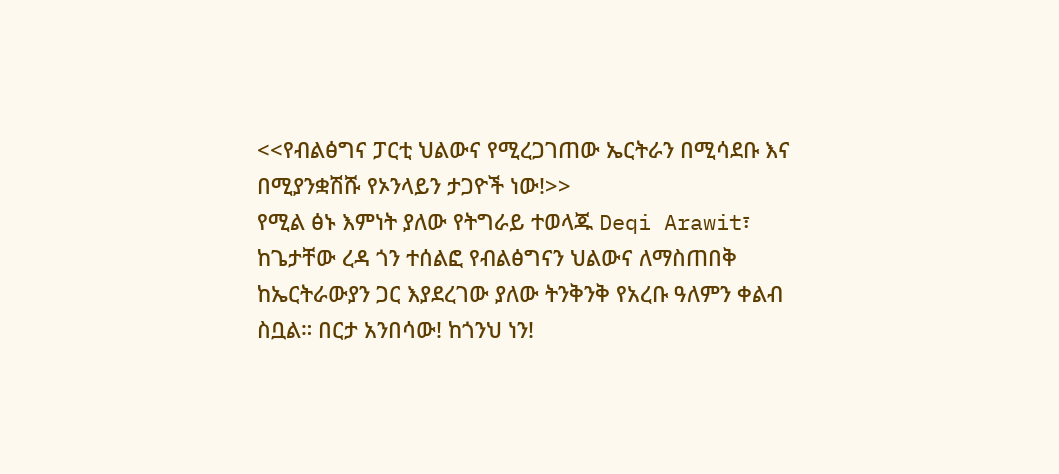<<የብልፅግና ፓርቲ ህልውና የሚረጋገጠው ኤርትራን በሚሳደቡ እና በሚያንቋሽሹ የኦንላይን ታጋዮች ነው!>>
የሚል ፅኑ እምነት ያለው የትግራይ ተወላጁ Deqi Arawit፣ ከጌታቸው ረዳ ጎን ተሰልፎ የብልፅግናን ህልውና ለማስጠበቅ ከኤርትራውያን ጋር እያደረገው ያለው ትንቅንቅ የአረቡ ዓለምን ቀልብ ስቧል። በርታ አንበሳው! ከጎንህ ነን!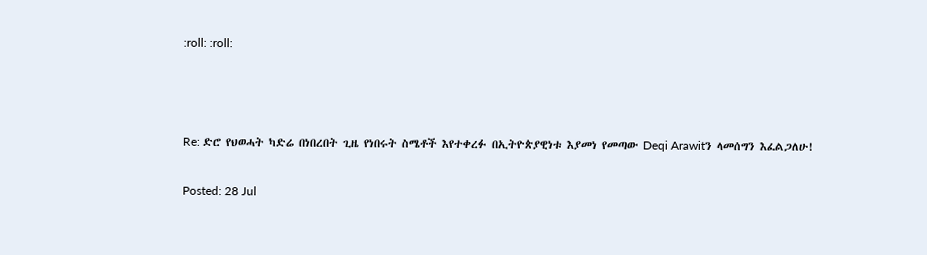:roll: :roll:



Re: ድሮ የህወሓት ካድሬ በነበረበት ጊዜ የነበሩት ስሜቶች እየተቀረፉ በኢትዮጵያዊነቱ እያመነ የመጣው Deqi Arawitን ላመሰግን እፈልጋለሁ!

Posted: 28 Jul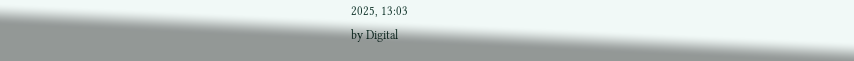2025, 13:03
by Digital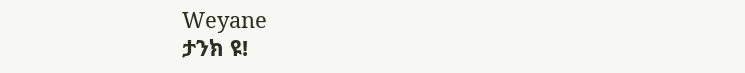Weyane
ታንክ ዩ!